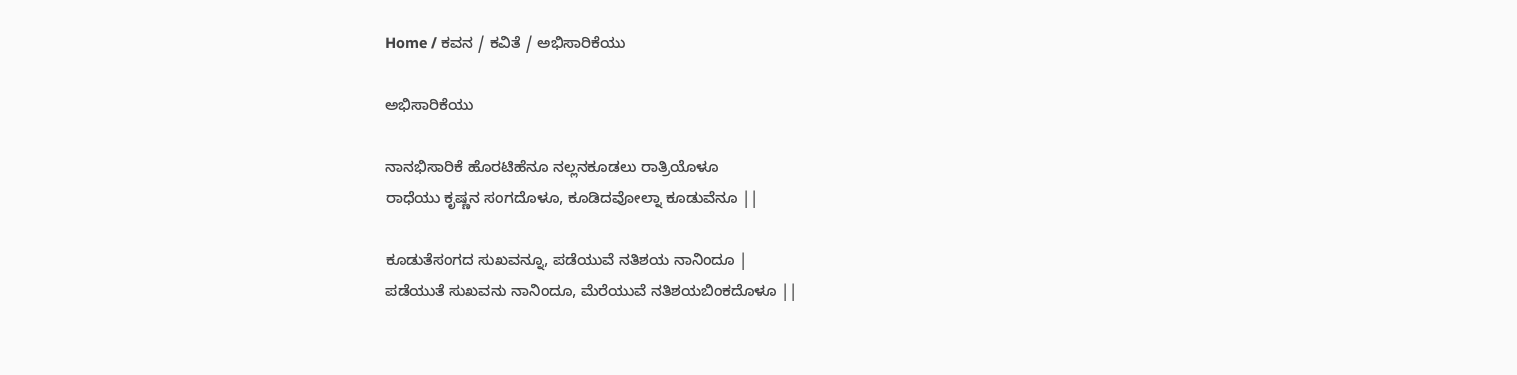Home / ಕವನ / ಕವಿತೆ / ಅಭಿಸಾರಿಕೆಯು

ಅಭಿಸಾರಿಕೆಯು

ನಾನಭಿಸಾರಿಕೆ ಹೊರಟಿಹೆನೂ ನಲ್ಲನಕೂಡಲು ರಾತ್ರಿಯೊಳೂ
ರಾಧೆಯು ಕೃಷ್ಣನ ಸಂಗದೊಳೂ, ಕೂಡಿದವೋಲ್ನಾ ಕೂಡುವೆನೂ ||

ಕೂಡುತೆಸಂಗದ ಸುಖವನ್ನೂ, ಪಡೆಯುವೆ ನತಿಶಯ ನಾನಿಂದೂ |
ಪಡೆಯುತೆ ಸುಖವನು ನಾನಿಂದೂ, ಮೆರೆಯುವೆ ನತಿಶಯಬಿಂಕದೊಳೂ ||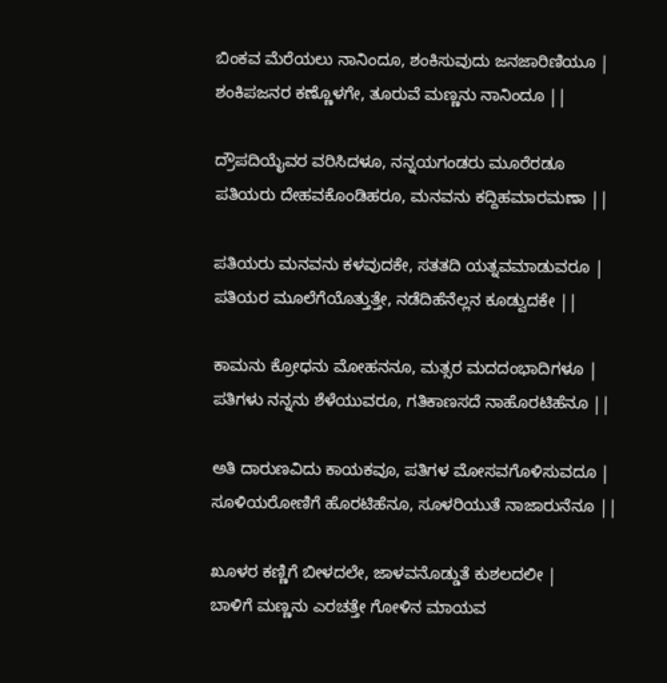ಬಿಂಕವ ಮೆರೆಯಲು ನಾನಿಂದೂ, ಶಂಕಿಸುವುದು ಜನಜಾರಿಣಿಯೂ |
ಶಂಕಿಪಜನರ ಕಣ್ಣೊಳಗೇ, ತೂರುವೆ ಮಣ್ಣನು ನಾನಿಂದೂ ||

ದ್ರೌಪದಿಯೈವರ ವರಿಸಿದಳೂ, ನನ್ನಯಗಂಡರು ಮೂರೆರಡೂ
ಪತಿಯರು ದೇಹವಕೊಂಡಿಹರೂ, ಮನವನು ಕದ್ದಿಹ‌ಮಾರಮಣಾ ||

ಪತಿಯರು ಮನವನು ಕಳವುದಕೇ, ಸತತದಿ ಯತ್ನವಮಾಡುವರೂ |
ಪತಿಯರ ಮೂಲೆಗೆಯೊತ್ತುತ್ತೇ, ನಡೆದಿಹೆನೆಲ್ಲನ ಕೂಡ್ವುದಕೇ ||

ಕಾಮನು ಕ್ರೋಧನು ಮೋಹನನೂ, ಮತ್ಸರ ಮದದಂಭಾದಿಗಳೂ |
ಪತಿಗಳು ನನ್ನನು ಶೆಳೆಯುವರೂ, ಗತಿಕಾಣಸದೆ ನಾಹೊರಟಿಹೆನೂ ||

ಅತಿ ದಾರುಣವಿದು ಕಾಯಕವೂ, ಪತಿಗಳ ಮೋಸವಗೊಳಿಸುವದೂ |
ಸೂಳಿಯರೋಣಿಗೆ ಹೊರಟಿಹೆನೂ, ಸೂಳರಿಯುತೆ ನಾಜಾರುನೆನೂ ||

ಖೂಳರ ಕಣ್ಣಿಗೆ ಬೀಳದಲೇ, ಜಾಳವನೊಡ್ಡುತೆ ಕುಶಲದಲೀ |
ಬಾಳಿಗೆ ಮಣ್ಣನು ಎರಚತ್ತೇ ಗೋಳಿನ ಮಾಯವ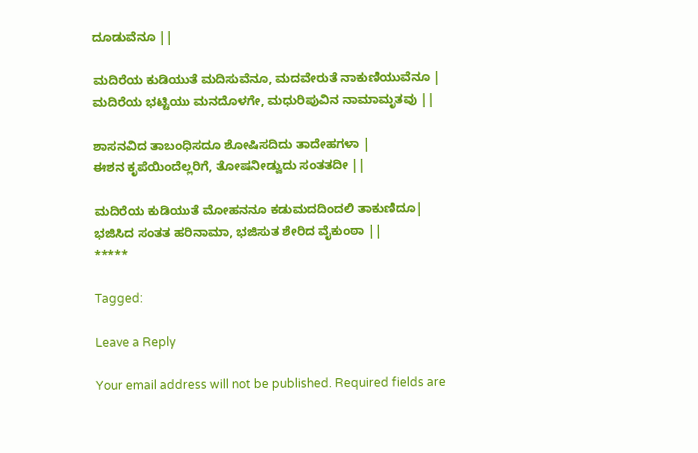ದೂಡುವೆನೂ ||

ಮದಿರೆಯ ಕುಡಿಯುತೆ ಮದಿಸುವೆನೂ, ಮದವೇರುತೆ ನಾಕುಣಿಯುವೆನೂ |
ಮದಿರೆಯ ಭಟ್ಟಿಯು ಮನದೊಳಗೇ, ಮಧುರಿಪುವಿನ ನಾಮಾಮೃತವು ||

ಶಾಸನವಿದ ತಾಬಂಧಿಸದೂ ಶೋಷಿಸದಿದು ತಾದೇಹಗಳಾ |
ಈಶನ ಕೃಪೆಯಿಂದೆಲ್ಲರಿಗೆ, ತೋಷನೀಡ್ವುದು ಸಂತತದೀ ||

ಮದಿರೆಯ ಕುಡಿಯುತೆ ಮೋಹನನೂ ಕಡುಮದದಿಂದಲಿ ತಾಕುಣಿದೂ|
ಭಜಿಸಿದ ಸಂತತ ಹರಿನಾಮಾ, ಭಜಿಸುತ ಶೇರಿದ ವೈಕುಂಠಾ ||
*****

Tagged:

Leave a Reply

Your email address will not be published. Required fields are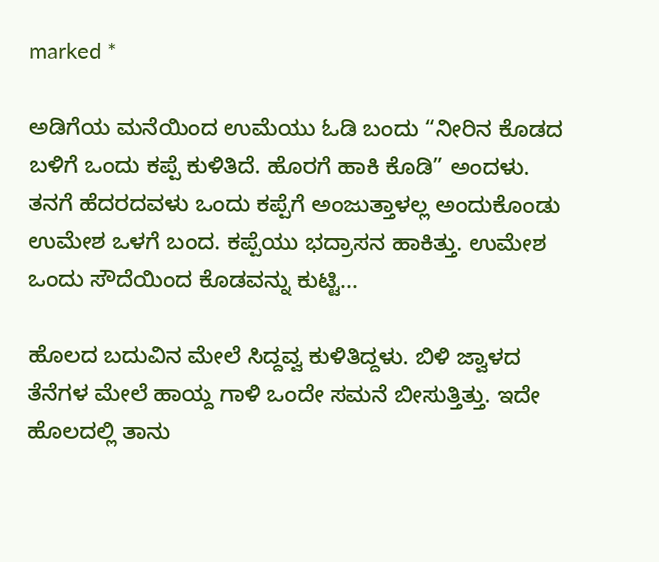marked *

ಅಡಿಗೆಯ ಮನೆಯಿಂದ ಉಮೆಯು ಓಡಿ ಬಂದು “ನೀರಿನ ಕೊಡದ ಬಳಿಗೆ ಒಂದು ಕಪ್ಪೆ ಕುಳಿತಿದೆ. ಹೊರಗೆ ಹಾಕಿ ಕೊಡಿ” ಅಂದಳು. ತನಗೆ ಹೆದರದವಳು ಒಂದು ಕಪ್ಪೆಗೆ ಅಂಜುತ್ತಾಳಲ್ಲ ಅಂದುಕೊಂಡು ಉಮೇಶ ಒಳಗೆ ಬಂದ. ಕಪ್ಪೆಯು ಭದ್ರಾಸನ ಹಾಕಿತ್ತು. ಉಮೇಶ ಒಂದು ಸೌದೆಯಿಂದ ಕೊಡವನ್ನು ಕುಟ್ಟಿ...

ಹೊಲದ ಬದುವಿನ ಮೇಲೆ ಸಿದ್ದವ್ವ ಕುಳಿತಿದ್ದಳು. ಬಿಳಿ ಜ್ವಾಳದ ತೆನೆಗಳ ಮೇಲೆ ಹಾಯ್ದ ಗಾಳಿ ಒಂದೇ ಸಮನೆ ಬೀಸುತ್ತಿತ್ತು. ಇದೇ ಹೊಲದಲ್ಲಿ ತಾನು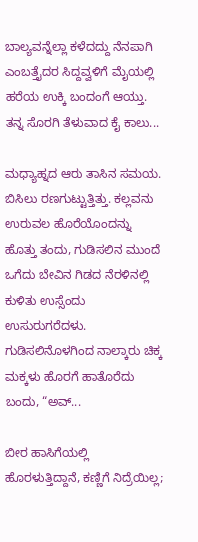ಬಾಲ್ಯವನ್ನೆಲ್ಲಾ ಕಳೆದದ್ದು ನೆನಪಾಗಿ ಎಂಬತ್ತೈದರ ಸಿದ್ದವ್ವಳಿಗೆ ಮೈಯಲ್ಲಿ ಹರೆಯ ಉಕ್ಕಿ ಬಂದಂಗೆ ಆಯ್ತು. ತನ್ನ ಸೊರಗಿ ತೆಳುವಾದ ಕೈ ಕಾಲು...

ಮಧ್ಯಾಹ್ನದ ಆರು ತಾಸಿನ ಸಮಯ. ಬಿಸಿಲು ರಣಗುಟ್ಟುತ್ತಿತ್ತು. ಕಲ್ಲವನು ಉರುವಲ ಹೊರೆಯೊಂದನ್ನು ಹೊತ್ತು ತಂದು, ಗುಡಿಸಲಿನ ಮುಂದೆ ಒಗೆದು ಬೇವಿನ ಗಿಡದ ನೆರಳಿನಲ್ಲಿ ಕುಳಿತು ಉಸ್ಸೆಂದು ಉಸುರುಗರೆದಳು. ಗುಡಿಸಲಿನೊಳಗಿಂದ ನಾಲ್ಕಾರು ಚಿಕ್ಕ ಮಕ್ಕಳು ಹೊರಗೆ ಹಾತೊರೆದು ಬಂದು, “ಅವ್...

ಬೀರ ಹಾಸಿಗೆಯಲ್ಲಿ ಹೊರಳುತ್ತಿದ್ದಾನೆ, ಕಣ್ಣಿಗೆ ನಿದ್ರೆಯಿಲ್ಲ;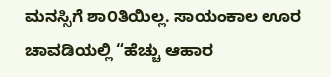ಮನಸ್ಸಿಗೆ ಶಾ೦ತಿಯಿಲ್ಲ. ಸಾಯಂಕಾಲ ಊರ ಚಾವಡಿಯಲ್ಲಿ “ಹೆಚ್ಚು ಆಹಾರ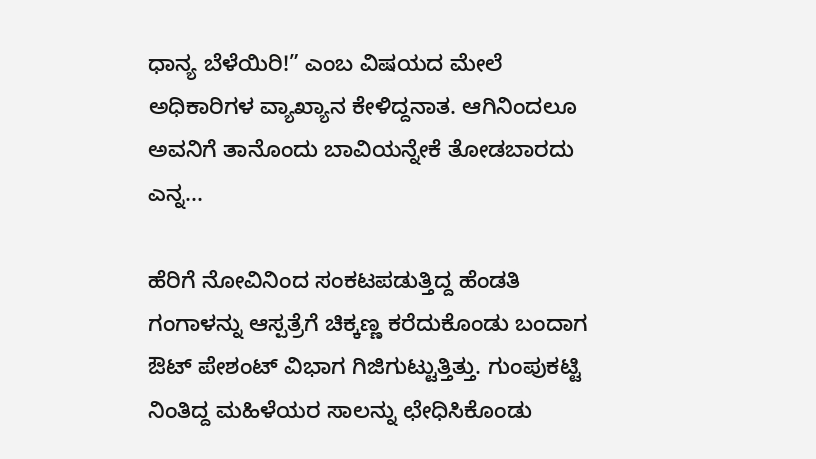ಧಾನ್ಯ ಬೆಳೆಯಿರಿ!” ಎಂಬ ವಿಷಯದ ಮೇಲೆ ಅಧಿಕಾರಿಗಳ ವ್ಯಾಖ್ಯಾನ ಕೇಳಿದ್ದನಾತ. ಆಗಿನಿಂದಲೂ ಅವನಿಗೆ ತಾನೊಂದು ಬಾವಿಯನ್ನೇಕೆ ತೋಡಬಾರದು ಎನ್ನ...

ಹೆರಿಗೆ ನೋವಿನಿಂದ ಸಂಕಟಪಡುತ್ತಿದ್ದ ಹೆಂಡತಿ ಗಂಗಾಳನ್ನು ಆಸ್ಪತ್ರೆಗೆ ಚಿಕ್ಕಣ್ಣ ಕರೆದುಕೊಂಡು ಬಂದಾಗ ಔಟ್ ಪೇಶಂಟ್ ವಿಭಾಗ ಗಿಜಿಗುಟ್ಟುತ್ತಿತ್ತು. ಗುಂಪುಕಟ್ಟಿ ನಿಂತಿದ್ದ ಮಹಿಳೆಯರ ಸಾಲನ್ನು ಛೇಧಿಸಿಕೊಂಡು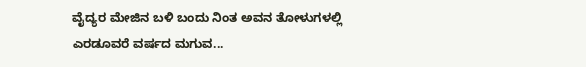ವೈದ್ಯರ ಮೇಜಿನ ಬಳಿ ಬಂದು ನಿಂತ ಅವನ ತೋಳುಗಳಲ್ಲಿ ಎರಡೂವರೆ ವರ್ಷದ ಮಗುವ...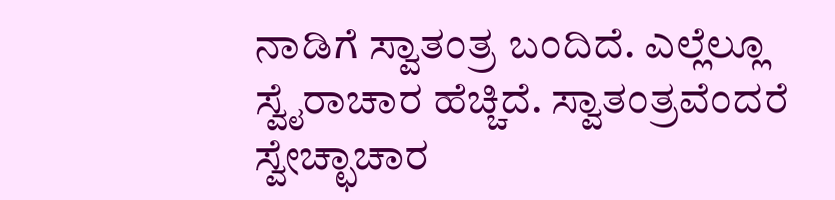ನಾಡಿಗೆ ಸ್ವಾತಂತ್ರ ಬಂದಿದೆ. ಎಲ್ಲೆಲ್ಲೂ ಸ್ವೈರಾಚಾರ ಹೆಚ್ಚಿದೆ. ಸ್ವಾತಂತ್ರವೆಂದರೆ ಸ್ವೇಚ್ಛಾಚಾರ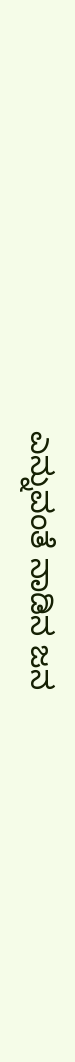ಎನ್ನುವಂತೆ ನಾಡಿನ ಜನ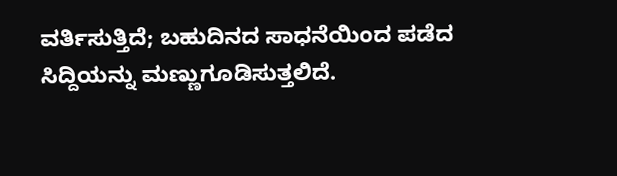ವರ್ತಿಸುತ್ತಿದೆ; ಬಹುದಿನದ ಸಾಧನೆಯಿಂದ ಪಡೆದ ಸಿದ್ದಿಯನ್ನು ಮಣ್ಣುಗೂಡಿಸುತ್ತಲಿದೆ.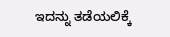ಇದನ್ನು ತಡೆಯಲಿಕ್ಕೆ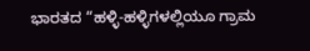ಭಾರತದ “ಹಳ್ಳಿ-ಹಳ್ಳಿಗಳಲ್ಲಿಯೂ ಗ್ರಾಮ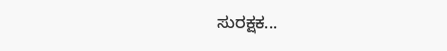ಸುರಕ್ಷಕ...